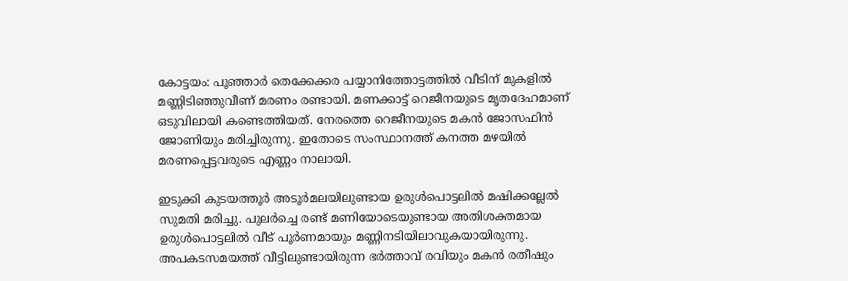കോട്ടയം: പൂഞ്ഞാര്‍ തെക്കേക്കര പയ്യാനിത്തോട്ടത്തില്‍ വീടിന് മുകളില്‍ മണ്ണിടിഞ്ഞുവീണ് മരണം രണ്ടായി. മണക്കാട്ട് റെജീനയുടെ മൃതദേഹമാണ് ഒടുവിലായി കണ്ടെത്തിയത്. നേരത്തെ റെജീനയുടെ മകന്‍ ജോസഫിന്‍ ജോണിയും മരിച്ചിരുന്നു. ഇതോടെ സംസ്ഥാനത്ത് കനത്ത മഴയില്‍ മരണപ്പെട്ടവരുടെ എണ്ണം നാലായി.

ഇടുക്കി കുടയത്തൂര്‍ അടൂര്‍മലയിലുണ്ടായ ഉരുള്‍പൊട്ടലില്‍ മഷിക്കല്ലേല്‍ സുമതി മരിച്ചു. പുലര്‍ച്ചെ രണ്ട് മണിയോടെയുണ്ടായ അതിശക്തമായ ഉരുള്‍പൊട്ടലില്‍ വീട് പൂര്‍ണമായും മണ്ണിനടിയിലാവുകയായിരുന്നു. അപകടസമയത്ത് വീട്ടിലുണ്ടായിരുന്ന ഭര്‍ത്താവ് രവിയും മകന്‍ രതീഷും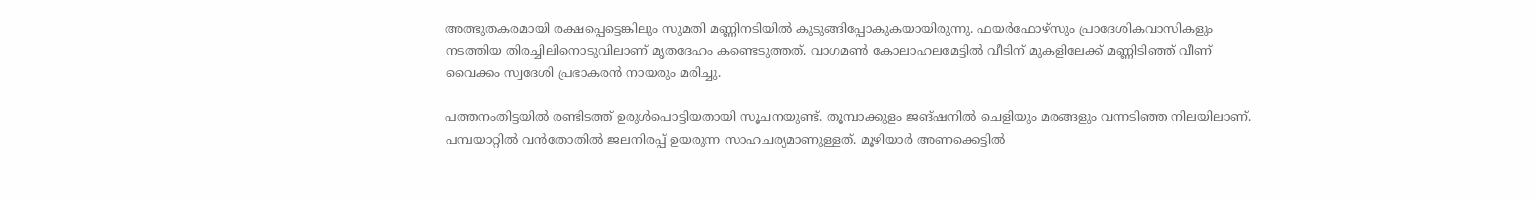അത്ഭുതകരമായി രക്ഷപ്പെട്ടെങ്കിലും സുമതി മണ്ണിനടിയില്‍ കുടുങ്ങിപ്പോകുകയായിരുന്നു. ഫയര്‍ഫോഴ്‌സും പ്രാദേശികവാസികളും നടത്തിയ തിരച്ചിലിനൊടുവിലാണ് മൃതദേഹം കണ്ടെടുത്തത്. വാഗമണ്‍ കോലാഹലമേട്ടില്‍ വീടിന് മുകളിലേക്ക് മണ്ണിടിഞ്ഞ് വീണ് വൈക്കം സ്വദേശി പ്രഭാകരന്‍ നായരും മരിച്ചു.

പത്തനംതിട്ടയില്‍ രണ്ടിടത്ത് ഉരുള്‍പൊട്ടിയതായി സൂചനയുണ്ട്. തൂമ്പാക്കുളം ജങ്ഷനില്‍ ചെളിയും മരങ്ങളും വന്നടിഞ്ഞ നിലയിലാണ്. പമ്പയാറ്റില്‍ വന്‍തോതില്‍ ജലനിരപ്പ് ഉയരുന്ന സാഹചര്യമാണുള്ളത്. മൂഴിയാര്‍ അണക്കെട്ടില്‍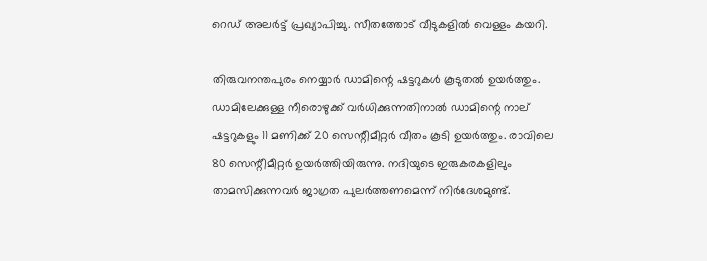റെഡ് അലര്‍ട്ട് പ്രഖ്യാപിച്ചു. സീതത്തോട് വീടുകളില്‍ വെള്ളം കയറി.

തിരുവനന്തപുരം നെയ്യാര്‍ ഡാമിന്റെ ഷട്ടറുകള്‍ കൂടുതല്‍ ഉയര്‍ത്തും. ഡാമിലേക്കുള്ള നീരൊഴുക്ക് വര്‍ധിക്കുന്നതിനാല്‍ ഡാമിന്റെ നാല് ഷട്ടറുകളും 11 മണിക്ക് 20 സെന്റീമീറ്റര്‍ വീതം കൂടി ഉയര്‍ത്തും. രാവിലെ 80 സെന്റീമീറ്റര്‍ ഉയര്‍ത്തിയിരുന്നു. നദിയുടെ ഇരുകരകളിലും താമസിക്കുന്നവര്‍ ജാഗ്രത പുലര്‍ത്തണമെന്ന് നിര്‍ദേശമുണ്ട്.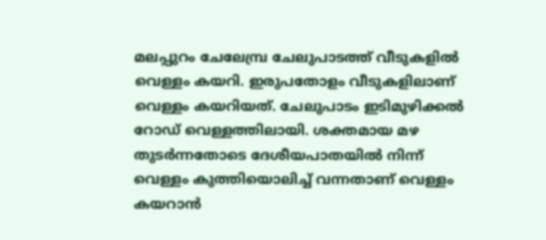മലപ്പുറം ചേലേമ്പ്ര ചേലുപാടത്ത് വീടുകളില്‍ വെള്ളം കയറി. ഇരുപതോളം വീടുകളിലാണ് വെള്ളം കയറിയത്. ചേലുപാടം ഇടിമുഴിക്കല്‍ റോഡ് വെള്ളത്തിലായി. ശക്തമായ മഴ തുടര്‍ന്നതോടെ ദേശീയപാതയില്‍ നിന്ന് വെള്ളം കുത്തിയൊലിച്ച് വന്നതാണ് വെള്ളം കയറാന്‍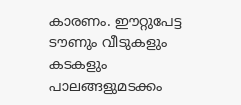കാരണം. ഈറ്റുപേട്ട ടൗണും വീടുകളും കടകളും പാലങ്ങളുമടക്കം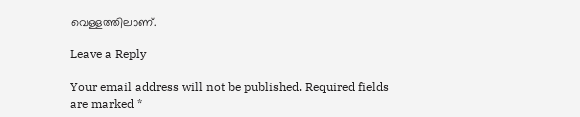വെള്ളത്തിലാണ്.

Leave a Reply

Your email address will not be published. Required fields are marked *